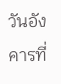วันอังคารที่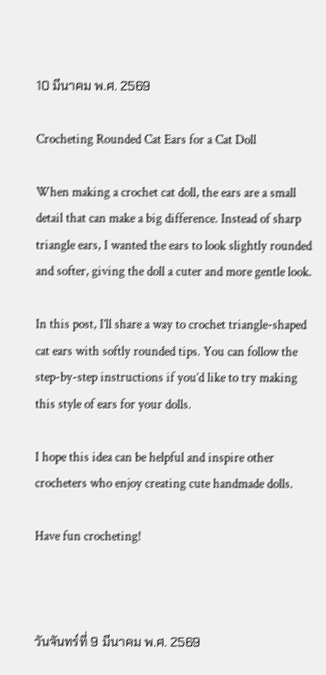10 มีนาคม พ.ศ. 2569

Crocheting Rounded Cat Ears for a Cat Doll

When making a crochet cat doll, the ears are a small detail that can make a big difference. Instead of sharp triangle ears, I wanted the ears to look slightly rounded and softer, giving the doll a cuter and more gentle look.

In this post, I’ll share a way to crochet triangle-shaped cat ears with softly rounded tips. You can follow the step-by-step instructions if you’d like to try making this style of ears for your dolls.

I hope this idea can be helpful and inspire other crocheters who enjoy creating cute handmade dolls.

Have fun crocheting!



วันจันทร์ที่ 9 มีนาคม พ.ศ. 2569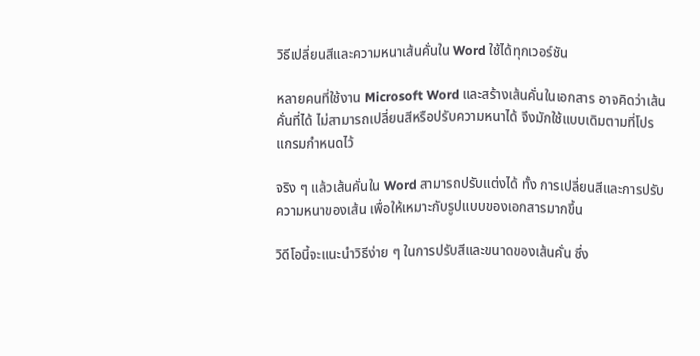วิธีเปลี่ยนสีและความหนาเส้นคั่นใน Word ใช้ได้ทุกเวอร์ชัน

หลายคนที่ใช้งาน Microsoft Word และสร้างเส้นคั่นในเอกสาร อาจคิดว่าเส้นคั่นที่ได้ ไม่สามารถเปลี่ยนสีหรือปรับความหนาได้ จึงมักใช้แบบเดิมตามที่โปรแกรมกำหนดไว้

จริง ๆ แล้วเส้นคั่นใน Word สามารถปรับแต่งได้ ทั้ง การเปลี่ยนสีและการปรับความหนาของเส้น เพื่อให้เหมาะกับรูปแบบของเอกสารมากขึ้น

วิดีโอนี้จะแนะนำวิธีง่าย ๆ ในการปรับสีและขนาดของเส้นคั่น ซึ่ง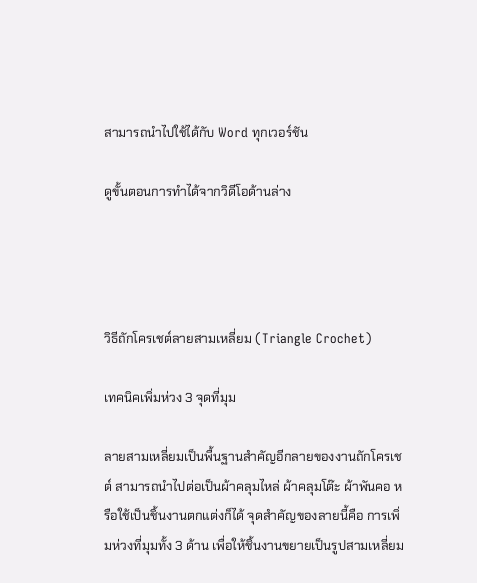สามารถนำไปใช้ได้กับ Word ทุกเวอร์ชัน

ดูขั้นตอนการทำได้จากวิดีโอด้านล่าง




วิธีถักโครเชต์ลายสามเหลี่ยม (Triangle Crochet)

เทคนิคเพิ่มห่วง 3 จุดที่มุม

ลายสามเหลี่ยมเป็นพื้นฐานสำคัญอีกลายของงานถักโครเชต์ สามารถนำไปต่อเป็นผ้าคลุมไหล่ ผ้าคลุมโต๊ะ ผ้าพันคอ หรือใช้เป็นชิ้นงานตกแต่งก็ได้ จุดสำคัญของลายนี้คือ การเพิ่มห่วงที่มุมทั้ง 3 ด้าน เพื่อให้ชิ้นงานขยายเป็นรูปสามเหลี่ยม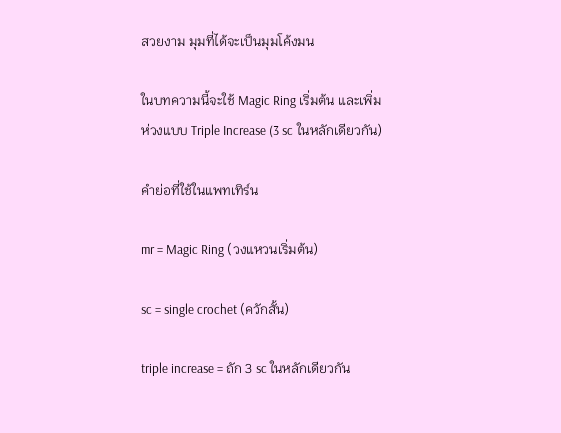สวยงาม มุมที่ได้จะเป็นมุมโค้งมน

ในบทความนี้จะใช้ Magic Ring เริ่มต้น และเพิ่มห่วงแบบ Triple Increase (3 sc ในหลักเดียวกัน)

คำย่อที่ใช้ในแพทเทิร์น

mr = Magic Ring (วงแหวนเริ่มต้น)

sc = single crochet (ควักสั้น)

triple increase = ถัก 3 sc ในหลักเดียวกัน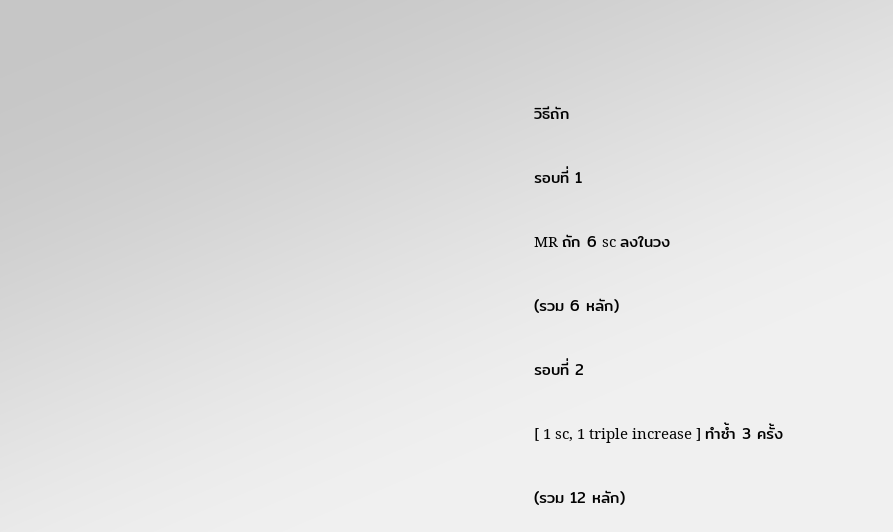วิธีถัก

รอบที่ 1

MR ถัก 6 sc ลงในวง

(รวม 6 หลัก)

รอบที่ 2

[ 1 sc, 1 triple increase ] ทำซ้ำ 3 ครั้ง

(รวม 12 หลัก)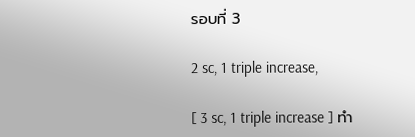รอบที่ 3

2 sc, 1 triple increase,

[ 3 sc, 1 triple increase ] ทำ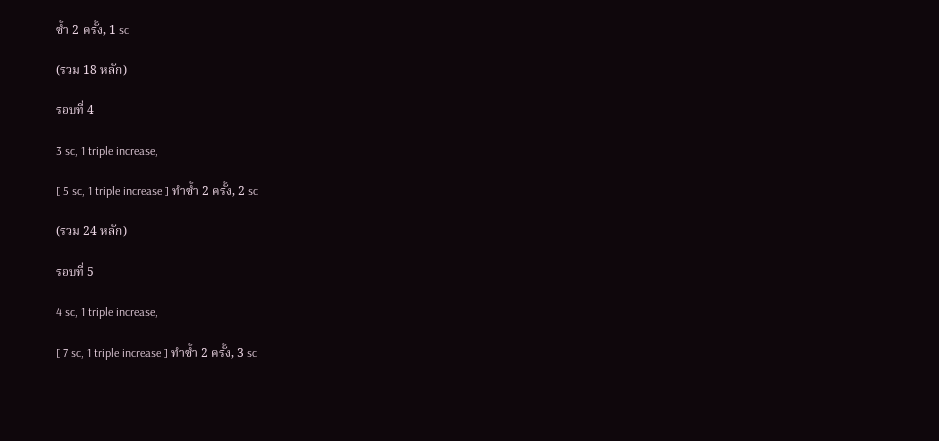ซ้ำ 2 ครั้ง, 1 sc

(รวม 18 หลัก)

รอบที่ 4

3 sc, 1 triple increase,

[ 5 sc, 1 triple increase ] ทำซ้ำ 2 ครั้ง, 2 sc

(รวม 24 หลัก)

รอบที่ 5

4 sc, 1 triple increase,

[ 7 sc, 1 triple increase ] ทำซ้ำ 2 ครั้ง, 3 sc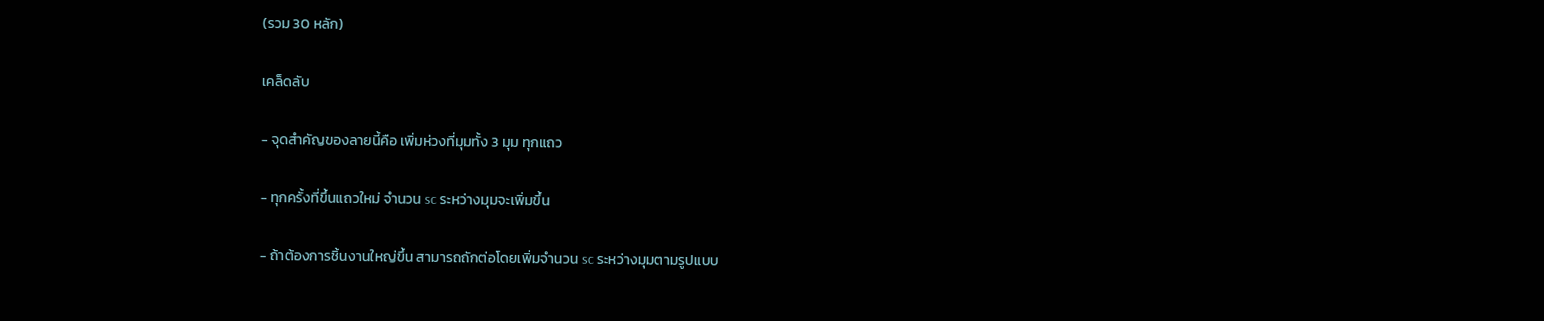(รวม 30 หลัก)

เคล็ดลับ

- จุดสำคัญของลายนี้คือ เพิ่มห่วงที่มุมทั้ง 3 มุม ทุกแถว

- ทุกครั้งที่ขึ้นแถวใหม่ จำนวน sc ระหว่างมุมจะเพิ่มขึ้น

- ถ้าต้องการชิ้นงานใหญ่ขึ้น สามารถถักต่อโดยเพิ่มจำนวน sc ระหว่างมุมตามรูปแบบ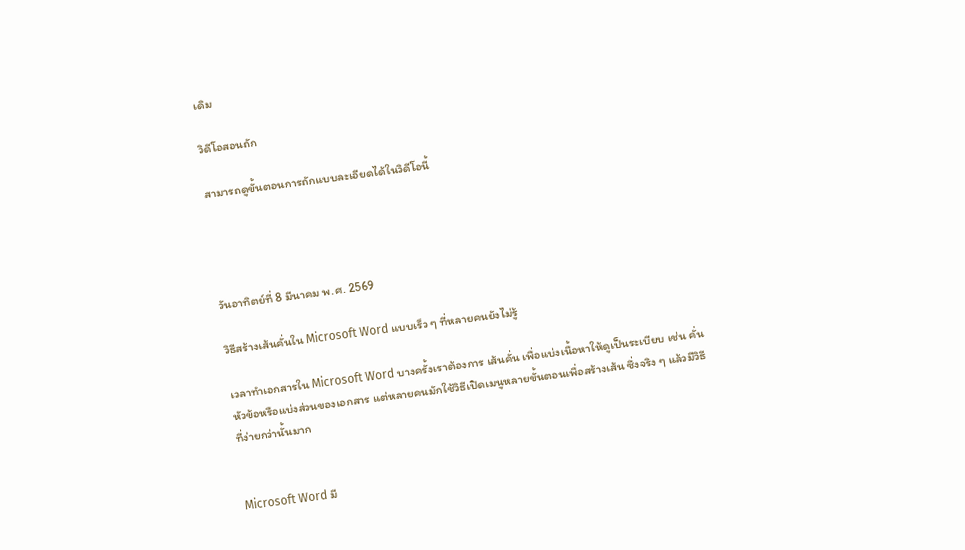เดิม

วิดีโอสอนถัก

สามารถดูขั้นตอนการถักแบบละเอียดได้ในวิดีโอนี้




วันอาทิตย์ที่ 8 มีนาคม พ.ศ. 2569

วิธีสร้างเส้นคั่นใน Microsoft Word แบบเร็ว ๆ ที่หลายคนยังไม่รู้

เวลาทำเอกสารใน Microsoft Word บางครั้งเราต้องการ เส้นคั่น เพื่อแบ่งเนื้อหาให้ดูเป็นระเบียบ เช่น คั่นหัวข้อหรือแบ่งส่วนของเอกสาร แต่หลายคนมักใช้วิธีเปิดเมนูหลายขั้นตอนเพื่อสร้างเส้น ซึ่งจริง ๆ แล้วมีวิธีที่ง่ายกว่านั้นมาก


Microsoft Word มี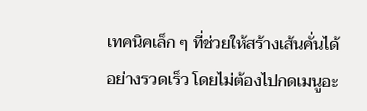เทคนิคเล็ก ๆ ที่ช่วยให้สร้างเส้นคั่นได้อย่างรวดเร็ว โดยไม่ต้องไปกดเมนูอะ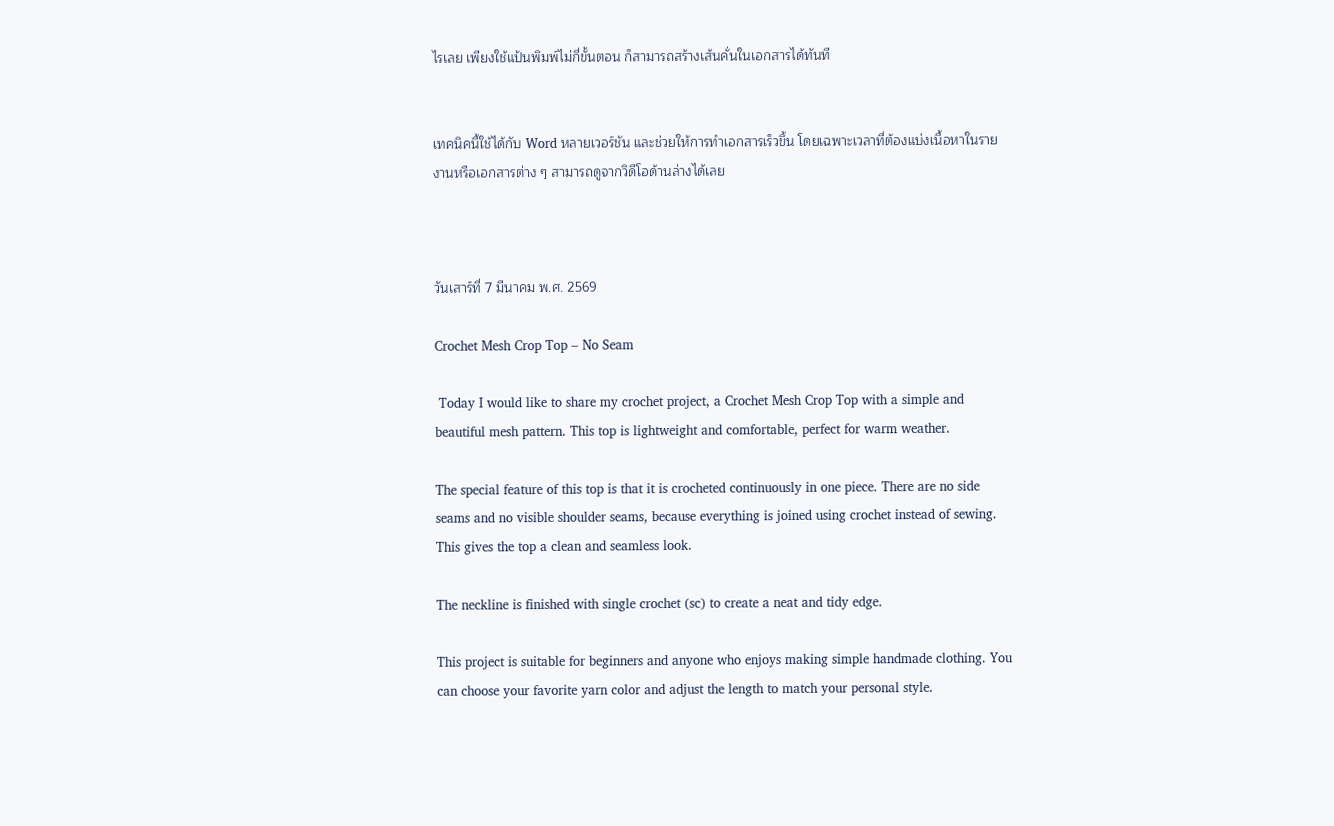ไรเลย เพียงใช้แป้นพิมพ์ไม่กี่ขั้นตอน ก็สามารถสร้างเส้นคั่นในเอกสารได้ทันที


เทคนิคนี้ใช้ได้กับ Word หลายเวอร์ชัน และช่วยให้การทำเอกสารเร็วขึ้น โดยเฉพาะเวลาที่ต้องแบ่งเนื้อหาในรายงานหรือเอกสารต่าง ๆ สามารถดูจากวิดีโอด้านล่างได้เลย



วันเสาร์ที่ 7 มีนาคม พ.ศ. 2569

Crochet Mesh Crop Top – No Seam

 Today I would like to share my crochet project, a Crochet Mesh Crop Top with a simple and beautiful mesh pattern. This top is lightweight and comfortable, perfect for warm weather.

The special feature of this top is that it is crocheted continuously in one piece. There are no side seams and no visible shoulder seams, because everything is joined using crochet instead of sewing. This gives the top a clean and seamless look.

The neckline is finished with single crochet (sc) to create a neat and tidy edge.

This project is suitable for beginners and anyone who enjoys making simple handmade clothing. You can choose your favorite yarn color and adjust the length to match your personal style.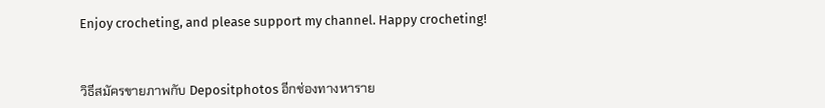Enjoy crocheting, and please support my channel. Happy crocheting!



วิธีสมัครขายภาพกับ Depositphotos อีกช่องทางหาราย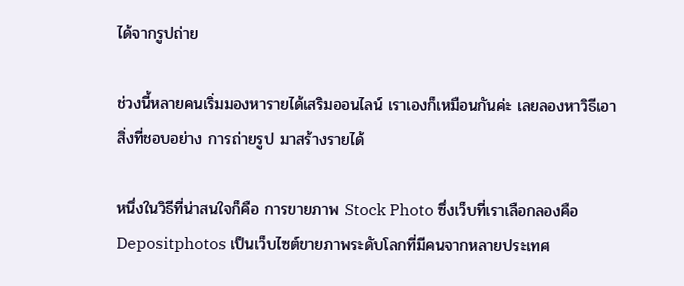ได้จากรูปถ่าย

ช่วงนี้หลายคนเริ่มมองหารายได้เสริมออนไลน์ เราเองก็เหมือนกันค่ะ เลยลองหาวิธีเอาสิ่งที่ชอบอย่าง การถ่ายรูป มาสร้างรายได้

หนึ่งในวิธีที่น่าสนใจก็คือ การขายภาพ Stock Photo ซึ่งเว็บที่เราเลือกลองคือ Depositphotos เป็นเว็บไซต์ขายภาพระดับโลกที่มีคนจากหลายประเทศ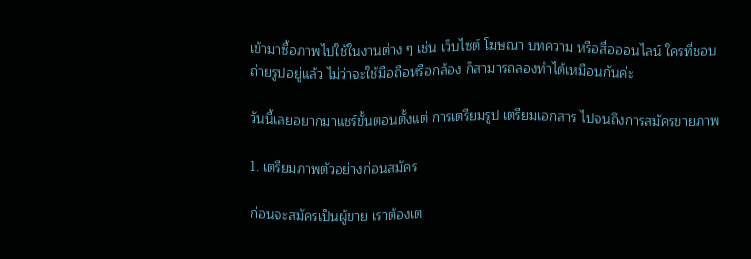เข้ามาซื้อภาพไปใช้ในงานต่าง ๆ เช่น เว็บไซต์ โฆษณา บทความ หรือสื่อออนไลน์ ใครที่ชอบถ่ายรูปอยู่แล้ว ไม่ว่าจะใช้มือถือหรือกล้อง ก็สามารถลองทำได้เหมือนกันค่ะ

วันนี้เลยอยากมาแชร์ขั้นตอนตั้งแต่ การเตรียมรูป เตรียมเอกสาร ไปจนถึงการสมัครขายภาพ

1. เตรียมภาพตัวอย่างก่อนสมัคร

ก่อนจะสมัครเป็นผู้ขาย เราต้องเต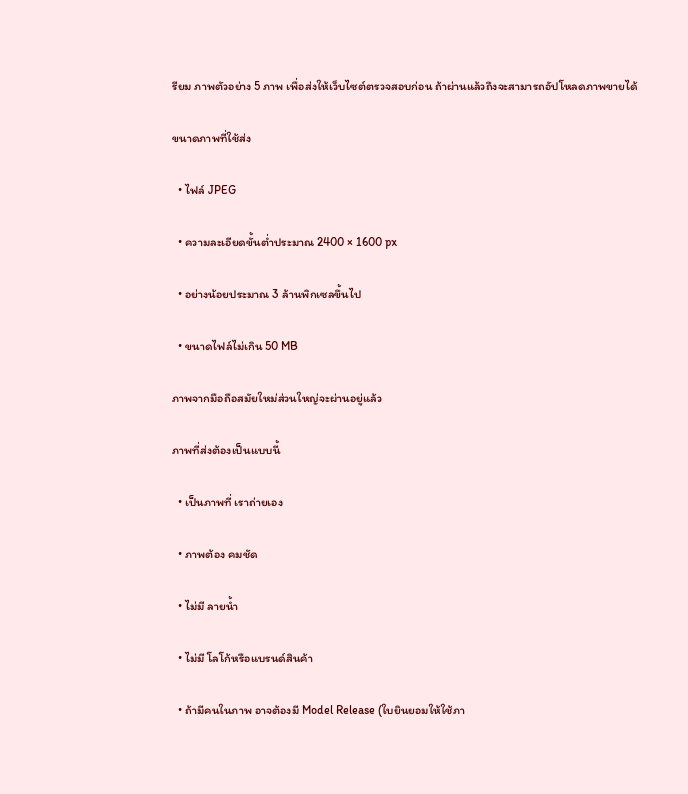รียม ภาพตัวอย่าง 5 ภาพ เพื่อส่งให้เว็บไซต์ตรวจสอบก่อน ถ้าผ่านแล้วถึงจะสามารถอัปโหลดภาพขายได้

ขนาดภาพที่ใช้ส่ง

  • ไฟล์ JPEG

  • ความละเอียดขั้นต่ำประมาณ 2400 × 1600 px

  • อย่างน้อยประมาณ 3 ล้านพิกเซลขึ้นไป

  • ขนาดไฟล์ไม่เกิน 50 MB

ภาพจากมือถือสมัยใหม่ส่วนใหญ่จะผ่านอยู่แล้ว

ภาพที่ส่งต้องเป็นแบบนี้

  • เป็นภาพที่ เราถ่ายเอง

  • ภาพต้อง คมชัด

  • ไม่มี ลายน้ำ

  • ไม่มี โลโก้หรือแบรนด์สินค้า

  • ถ้ามีคนในภาพ อาจต้องมี Model Release (ใบยินยอมให้ใช้ภา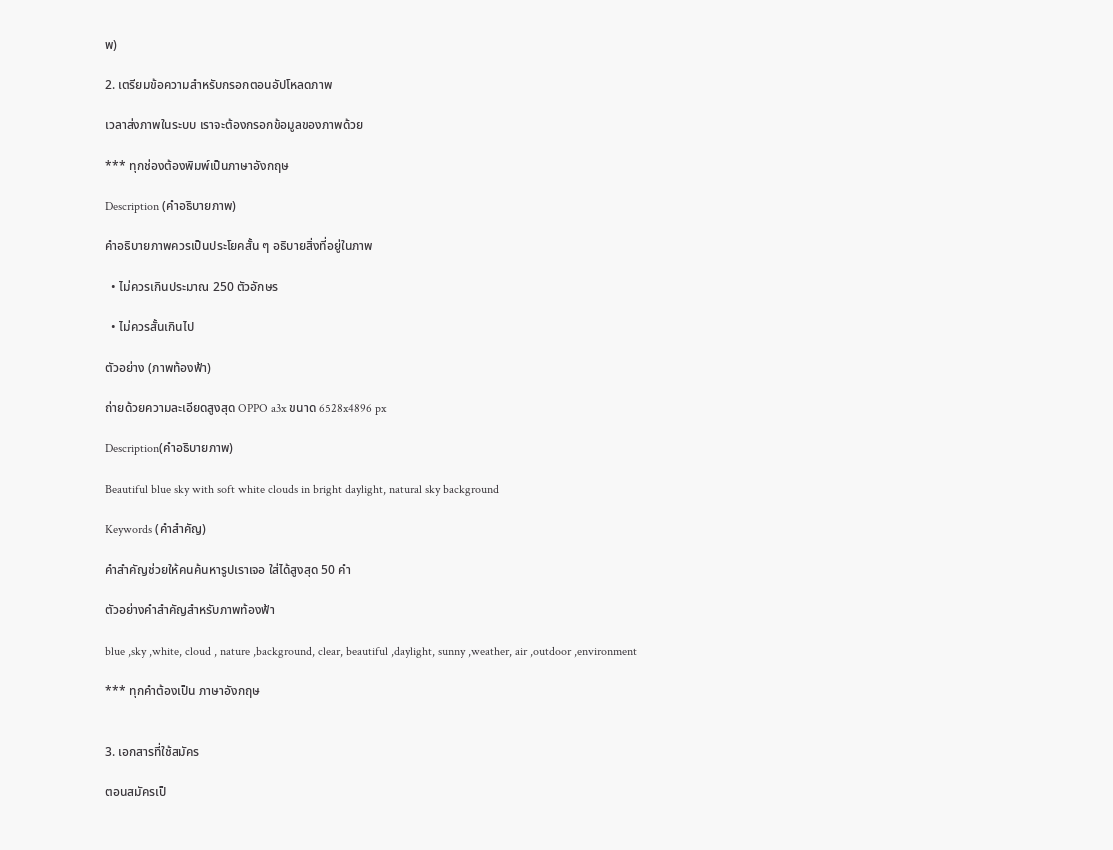พ)

2. เตรียมข้อความสำหรับกรอกตอนอัปโหลดภาพ

เวลาส่งภาพในระบบ เราจะต้องกรอกข้อมูลของภาพด้วย

*** ทุกช่องต้องพิมพ์เป็นภาษาอังกฤษ

Description (คำอธิบายภาพ)

คำอธิบายภาพควรเป็นประโยคสั้น ๆ อธิบายสิ่งที่อยู่ในภาพ

  • ไม่ควรเกินประมาณ 250 ตัวอักษร

  • ไม่ควรสั้นเกินไป

ตัวอย่าง (ภาพท้องฟ้า)

ถ่ายด้วยความละเอียดสูงสุด OPPO a3x ขนาด 6528x4896 px

Description(คำอธิบายภาพ)

Beautiful blue sky with soft white clouds in bright daylight, natural sky background

Keywords (คำสำคัญ)

คำสำคัญช่วยให้คนค้นหารูปเราเจอ ใส่ได้สูงสุด 50 คำ

ตัวอย่างคำสำคัญสำหรับภาพท้องฟ้า

blue ,sky ,white, cloud , nature ,background, clear, beautiful ,daylight, sunny ,weather, air ,outdoor ,environment

*** ทุกคำต้องเป็น ภาษาอังกฤษ


3. เอกสารที่ใช้สมัคร

ตอนสมัครเป็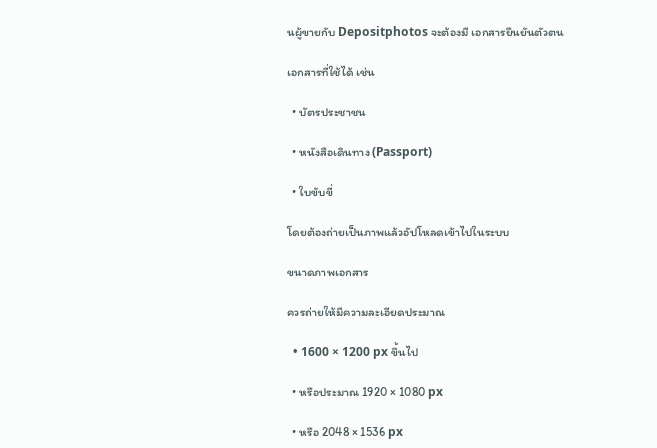นผู้ขายกับ Depositphotos จะต้องมี เอกสารยืนยันตัวตน

เอกสารที่ใช้ได้ เช่น

  • บัตรประชาชน

  • หนังสือเดินทาง (Passport)

  • ใบขับขี่

โดยต้องถ่ายเป็นภาพแล้วอัปโหลดเข้าไปในระบบ

ขนาดภาพเอกสาร

ควรถ่ายให้มีความละเอียดประมาณ

  • 1600 × 1200 px ขึ้นไป

  • หรือประมาณ 1920 × 1080 px

  • หรือ 2048 × 1536 px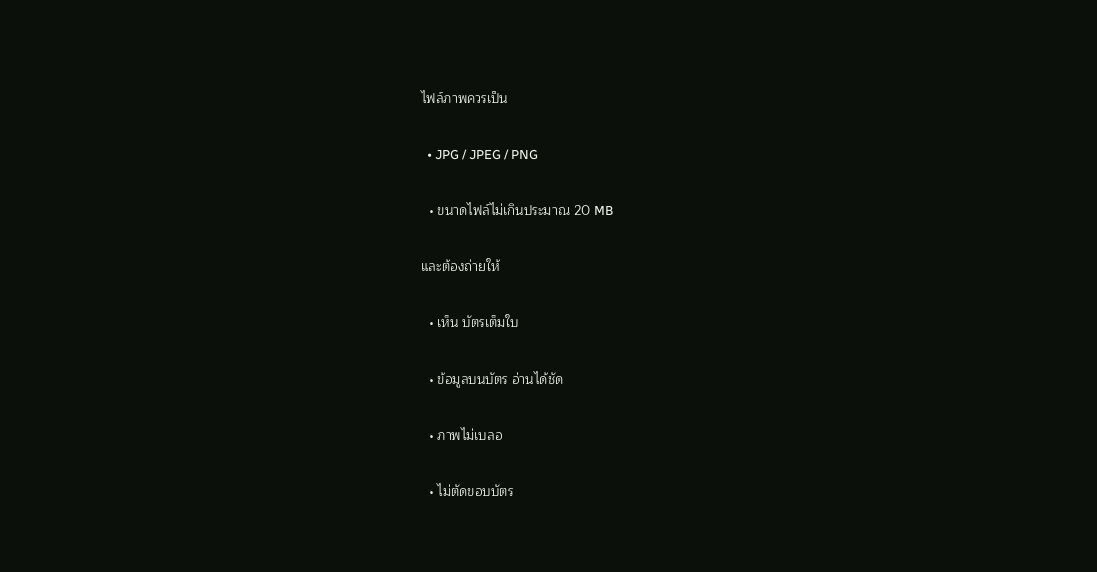ไฟล์ภาพควรเป็น

  • JPG / JPEG / PNG

  • ขนาดไฟล์ไม่เกินประมาณ 20 MB

และต้องถ่ายให้

  • เห็น บัตรเต็มใบ

  • ข้อมูลบนบัตร อ่านได้ชัด

  • ภาพไม่เบลอ

  • ไม่ตัดขอบบัตร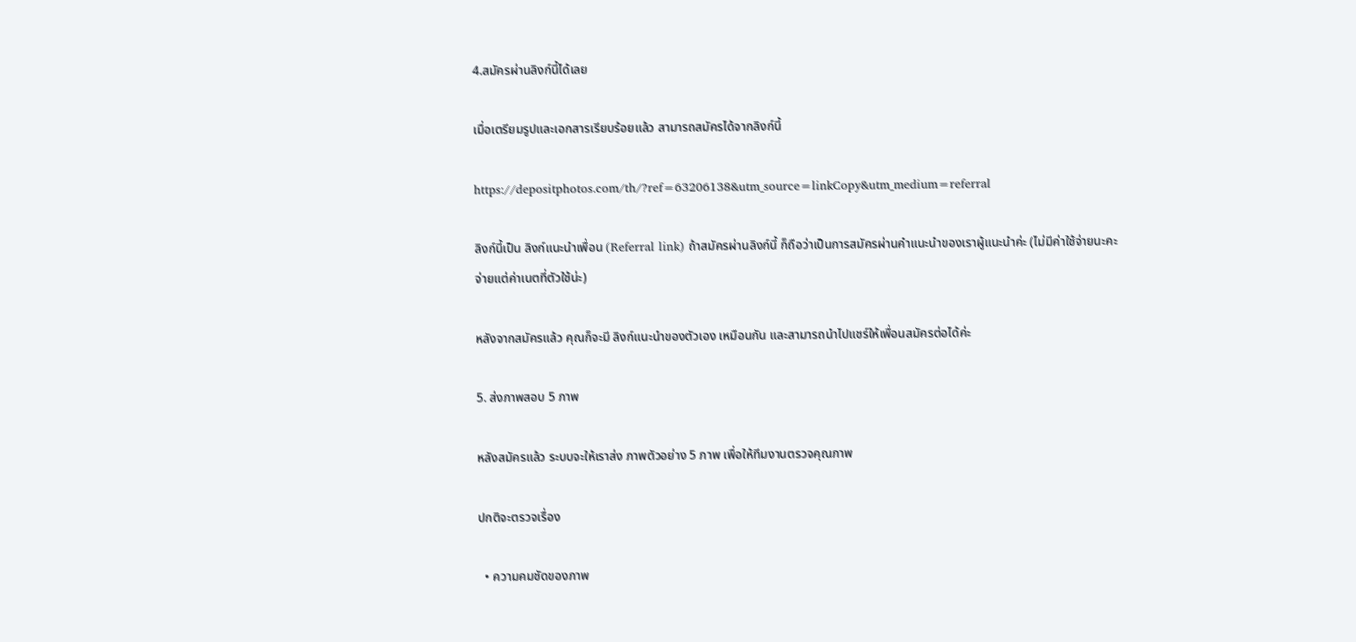4.สมัครผ่านลิงก์นี้ได้เลย

เมื่อเตรียมรูปและเอกสารเรียบร้อยแล้ว สามารถสมัครได้จากลิงก์นี้

https://depositphotos.com/th/?ref=63206138&utm_source=linkCopy&utm_medium=referral

ลิงก์นี้เป็น ลิงก์แนะนำเพื่อน (Referral link) ถ้าสมัครผ่านลิงก์นี้ ก็ถือว่าเป็นการสมัครผ่านคำแนะนำของเราผู้แนะนำค่ะ (ไม่มีค่าใช้จ่ายนะคะ จ่ายแต่ค่าเนตที่ตัวใช้น่ะ)

หลังจากสมัครแล้ว คุณก็จะมี ลิงก์แนะนำของตัวเอง เหมือนกัน และสามารถนำไปแชร์ให้เพื่อนสมัครต่อได้ค่ะ

5. ส่งภาพสอบ 5 ภาพ

หลังสมัครแล้ว ระบบจะให้เราส่ง ภาพตัวอย่าง 5 ภาพ เพื่อให้ทีมงานตรวจคุณภาพ

ปกติจะตรวจเรื่อง

  • ความคมชัดของภาพ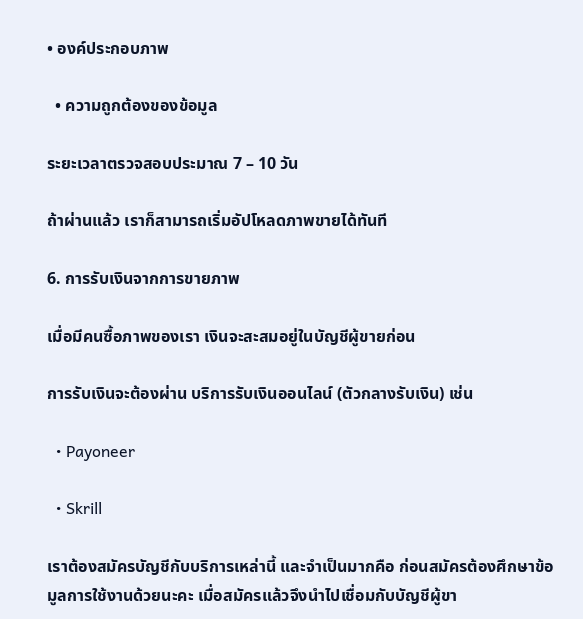• องค์ประกอบภาพ

  • ความถูกต้องของข้อมูล

ระยะเวลาตรวจสอบประมาณ 7 – 10 วัน

ถ้าผ่านแล้ว เราก็สามารถเริ่มอัปโหลดภาพขายได้ทันที

6. การรับเงินจากการขายภาพ

เมื่อมีคนซื้อภาพของเรา เงินจะสะสมอยู่ในบัญชีผู้ขายก่อน

การรับเงินจะต้องผ่าน บริการรับเงินออนไลน์ (ตัวกลางรับเงิน) เช่น

  • Payoneer

  • Skrill

เราต้องสมัครบัญชีกับบริการเหล่านี้ และจำเป็นมากคือ ก่อนสมัครต้องศึกษาข้อมูลการใช้งานด้วยนะคะ เมื่อสมัครแล้วจึงนำไปเชื่อมกับบัญชีผู้ขา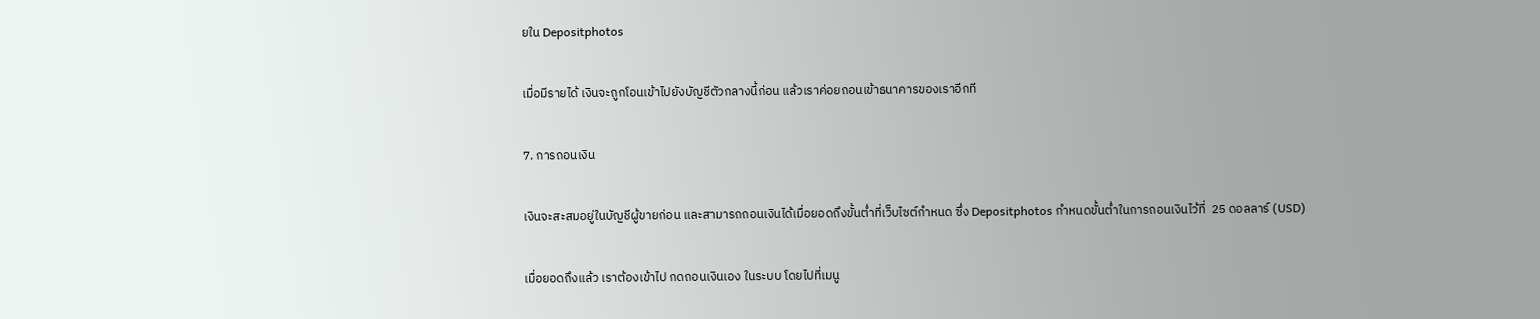ยใน Depositphotos

เมื่อมีรายได้ เงินจะถูกโอนเข้าไปยังบัญชีตัวกลางนี้ก่อน แล้วเราค่อยถอนเข้าธนาคารของเราอีกที

7. การถอนเงิน

เงินจะสะสมอยู่ในบัญชีผู้ขายก่อน และสามารถถอนเงินได้เมื่อยอดถึงขั้นต่ำที่เว็บไซต์กำหนด ซึ่ง Depositphotos กำหนดขั้นต่ำในการถอนเงินไว้ที่  25 ดอลลาร์ (USD)

เมื่อยอดถึงแล้ว เราต้องเข้าไป กดถอนเงินเอง ในระบบ โดยไปที่เมนู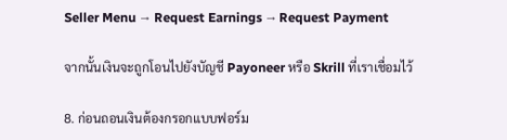Seller Menu → Request Earnings → Request Payment

จากนั้นเงินจะถูกโอนไปยังบัญชี Payoneer หรือ Skrill ที่เราเชื่อมไว้

8. ก่อนถอนเงินต้องกรอกแบบฟอร์ม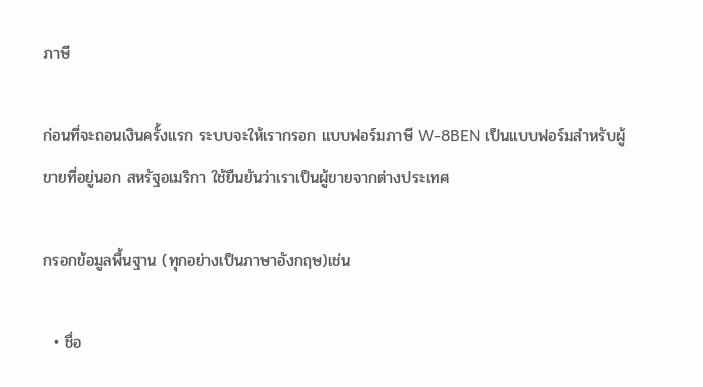ภาษี

ก่อนที่จะถอนเงินครั้งแรก ระบบจะให้เรากรอก แบบฟอร์มภาษี W-8BEN เป็นแบบฟอร์มสำหรับผู้ขายที่อยู่นอก สหรัฐอเมริกา ใช้ยืนยันว่าเราเป็นผู้ขายจากต่างประเทศ

กรอกข้อมูลพื้นฐาน (ทุกอย่างเป็นภาษาอังกฤษ)เช่น

  • ชื่อ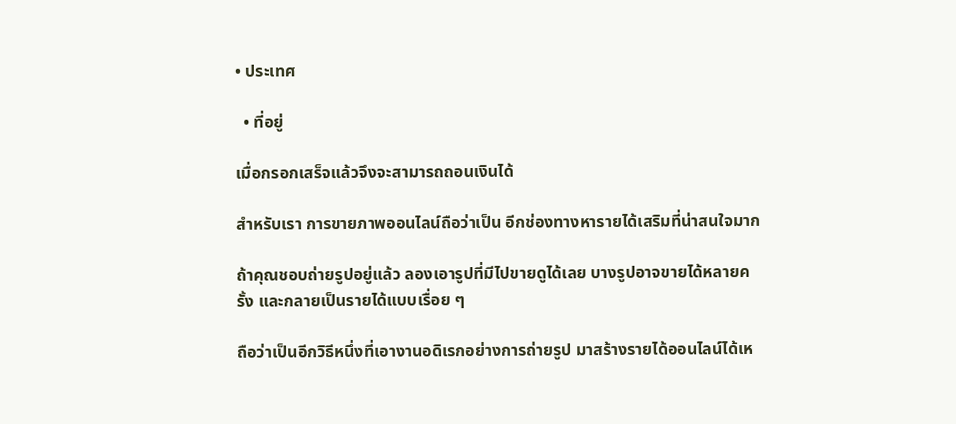• ประเทศ

  • ที่อยู่

เมื่อกรอกเสร็จแล้วจึงจะสามารถถอนเงินได้

สำหรับเรา การขายภาพออนไลน์ถือว่าเป็น อีกช่องทางหารายได้เสริมที่น่าสนใจมาก

ถ้าคุณชอบถ่ายรูปอยู่แล้ว ลองเอารูปที่มีไปขายดูได้เลย บางรูปอาจขายได้หลายครั้ง และกลายเป็นรายได้แบบเรื่อย ๆ

ถือว่าเป็นอีกวิธีหนึ่งที่เอางานอดิเรกอย่างการถ่ายรูป มาสร้างรายได้ออนไลน์ได้เห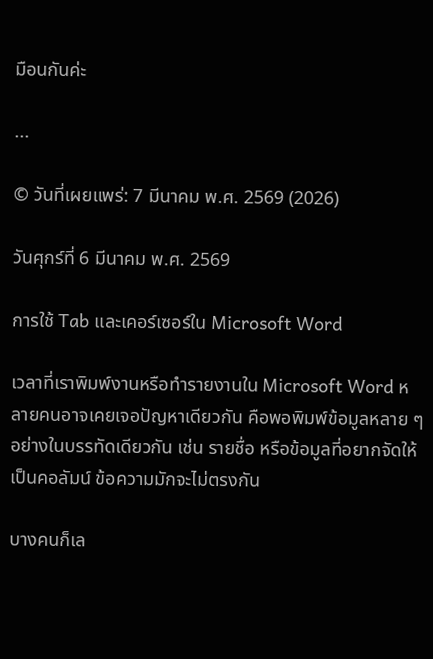มือนกันค่ะ

...

© วันที่เผยแพร่: 7 มีนาคม พ.ศ. 2569 (2026)

วันศุกร์ที่ 6 มีนาคม พ.ศ. 2569

การใช้ Tab และเคอร์เซอร์ใน Microsoft Word

เวลาที่เราพิมพ์งานหรือทำรายงานใน Microsoft Word หลายคนอาจเคยเจอปัญหาเดียวกัน คือพอพิมพ์ข้อมูลหลาย ๆ อย่างในบรรทัดเดียวกัน เช่น รายชื่อ หรือข้อมูลที่อยากจัดให้เป็นคอลัมน์ ข้อความมักจะไม่ตรงกัน

บางคนก็เล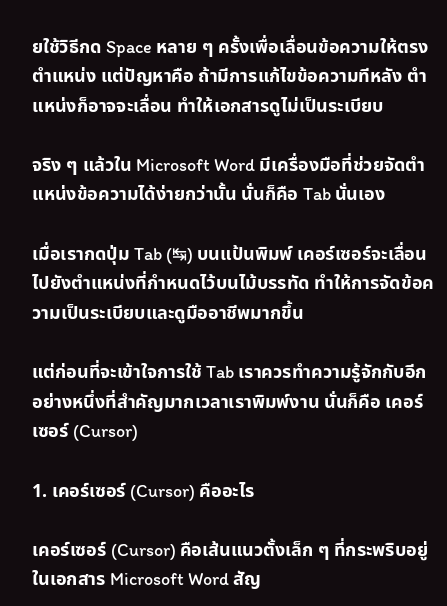ยใช้วิธีกด Space หลาย ๆ ครั้งเพื่อเลื่อนข้อความให้ตรงตำแหน่ง แต่ปัญหาคือ ถ้ามีการแก้ไขข้อความทีหลัง ตำแหน่งก็อาจจะเลื่อน ทำให้เอกสารดูไม่เป็นระเบียบ

จริง ๆ แล้วใน Microsoft Word มีเครื่องมือที่ช่วยจัดตำแหน่งข้อความได้ง่ายกว่านั้น นั่นก็คือ Tab นั่นเอง

เมื่อเรากดปุ่ม Tab (↹) บนแป้นพิมพ์ เคอร์เซอร์จะเลื่อนไปยังตำแหน่งที่กำหนดไว้บนไม้บรรทัด ทำให้การจัดข้อความเป็นระเบียบและดูมืออาชีพมากขึ้น

แต่ก่อนที่จะเข้าใจการใช้ Tab เราควรทำความรู้จักกับอีกอย่างหนึ่งที่สำคัญมากเวลาเราพิมพ์งาน นั่นก็คือ เคอร์เซอร์ (Cursor)

1. เคอร์เซอร์ (Cursor) คืออะไร

เคอร์เซอร์ (Cursor) คือเส้นแนวตั้งเล็ก ๆ ที่กระพริบอยู่ในเอกสาร Microsoft Word สัญ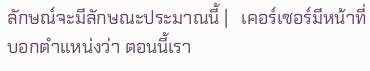ลักษณ์จะมีลักษณะประมาณนี้ |   เคอร์เซอร์มีหน้าที่บอกตำแหน่งว่า ตอนนี้เรา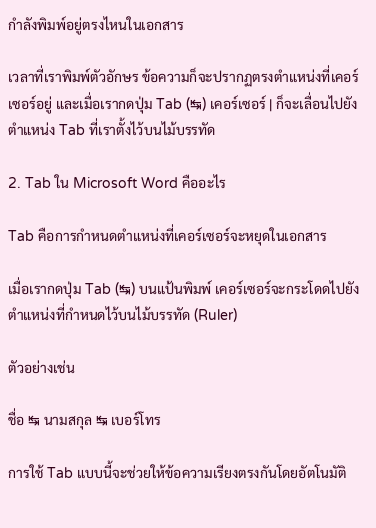กำลังพิมพ์อยู่ตรงไหนในเอกสาร

เวลาที่เราพิมพ์ตัวอักษร ข้อความก็จะปรากฏตรงตำแหน่งที่เคอร์เซอร์อยู่ และเมื่อเรากดปุ่ม Tab (↹) เคอร์เซอร์ | ก็จะเลื่อนไปยังตำแหน่ง Tab ที่เราตั้งไว้บนไม้บรรทัด

2. Tab ใน Microsoft Word คืออะไร

Tab คือการกำหนดตำแหน่งที่เคอร์เซอร์จะหยุดในเอกสาร

เมื่อเรากดปุ่ม Tab (↹) บนแป้นพิมพ์ เคอร์เซอร์จะกระโดดไปยังตำแหน่งที่กำหนดไว้บนไม้บรรทัด (Ruler)

ตัวอย่างเช่น

ชื่อ ↹ นามสกุล ↹ เบอร์โทร

การใช้ Tab แบบนี้จะช่วยให้ข้อความเรียงตรงกันโดยอัตโนมัติ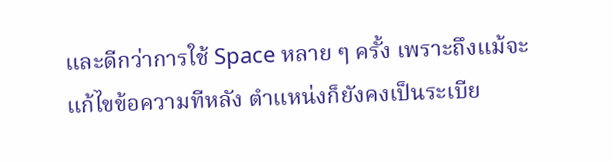และดีกว่าการใช้ Space หลาย ๆ ครั้ง เพราะถึงแม้จะแก้ไขข้อความทีหลัง ตำแหน่งก็ยังคงเป็นระเบีย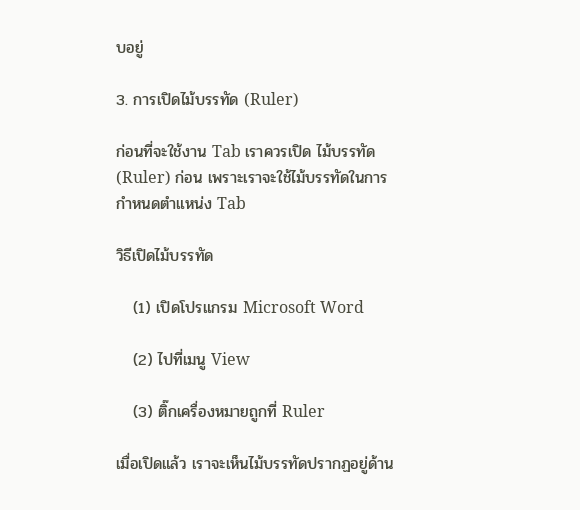บอยู่

3. การเปิดไม้บรรทัด (Ruler)

ก่อนที่จะใช้งาน Tab เราควรเปิด ไม้บรรทัด (Ruler) ก่อน เพราะเราจะใช้ไม้บรรทัดในการกำหนดตำแหน่ง Tab

วิธีเปิดไม้บรรทัด

   (1) เปิดโปรแกรม Microsoft Word

   (2) ไปที่เมนู View

   (3) ติ๊กเครื่องหมายถูกที่ Ruler

เมื่อเปิดแล้ว เราจะเห็นไม้บรรทัดปรากฏอยู่ด้าน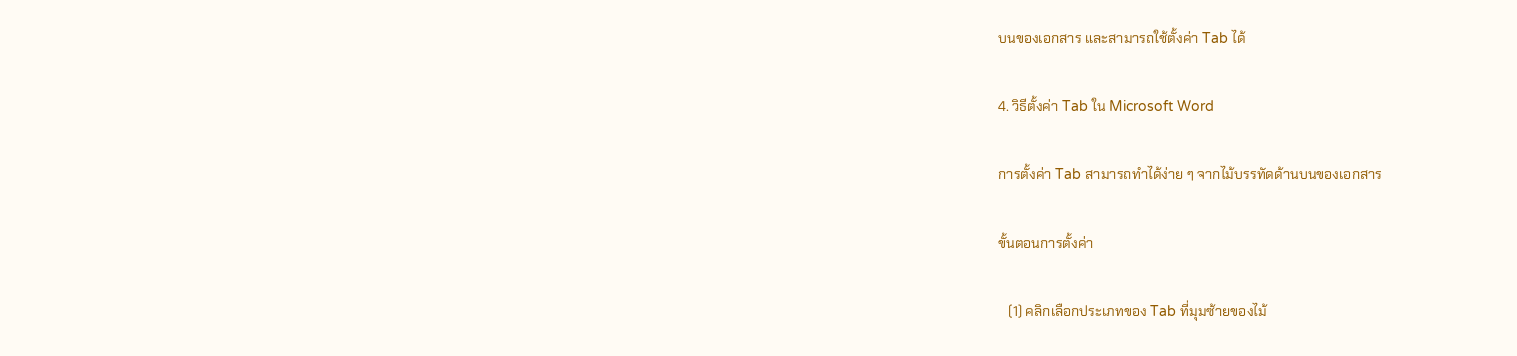บนของเอกสาร และสามารถใช้ตั้งค่า Tab ได้

4. วิธีตั้งค่า Tab ใน Microsoft Word

การตั้งค่า Tab สามารถทำได้ง่าย ๆ จากไม้บรรทัดด้านบนของเอกสาร

ขั้นตอนการตั้งค่า

   (1) คลิกเลือกประเภทของ Tab ที่มุมซ้ายของไม้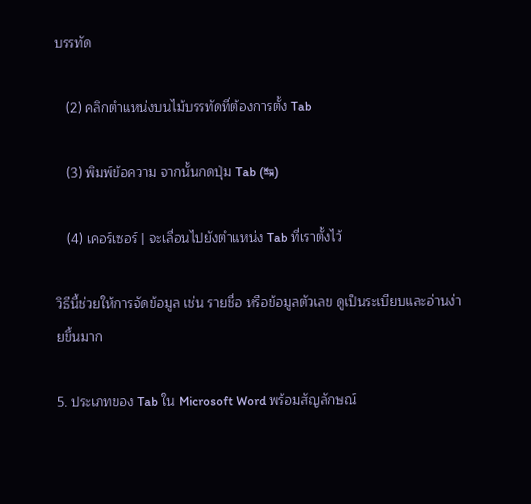บรรทัด

   (2) คลิกตำแหน่งบนไม้บรรทัดที่ต้องการตั้ง Tab

   (3) พิมพ์ข้อความ จากนั้นกดปุ่ม Tab (↹)

   (4) เคอร์เซอร์ | จะเลื่อนไปยังตำแหน่ง Tab ที่เราตั้งไว้

วิธีนี้ช่วยให้การจัดข้อมูล เช่น รายชื่อ หรือข้อมูลตัวเลข ดูเป็นระเบียบและอ่านง่ายขึ้นมาก

5. ประเภทของ Tab ใน Microsoft Word พร้อมสัญลักษณ์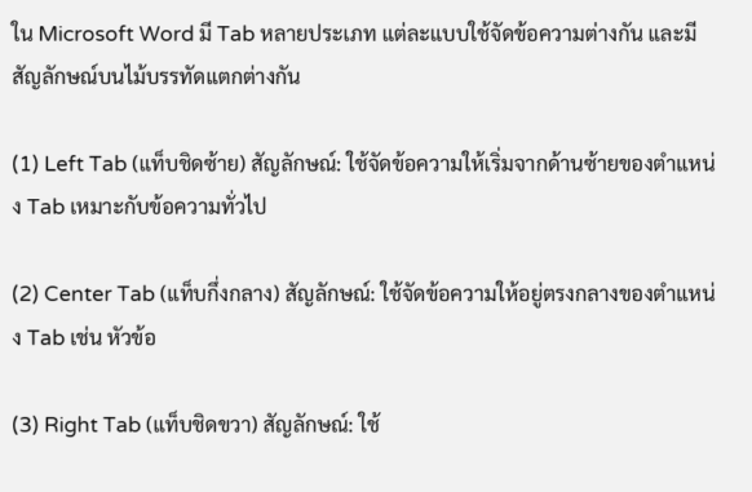ใน Microsoft Word มี Tab หลายประเภท แต่ละแบบใช้จัดข้อความต่างกัน และมีสัญลักษณ์บนไม้บรรทัดแตกต่างกัน

(1) Left Tab (แท็บชิดซ้าย) สัญลักษณ์: ใช้จัดข้อความให้เริ่มจากด้านซ้ายของตำแหน่ง Tab เหมาะกับข้อความทั่วไป

(2) Center Tab (แท็บกึ่งกลาง) สัญลักษณ์: ใช้จัดข้อความให้อยู่ตรงกลางของตำแหน่ง Tab เช่น หัวข้อ

(3) Right Tab (แท็บชิดขวา) สัญลักษณ์: ใช้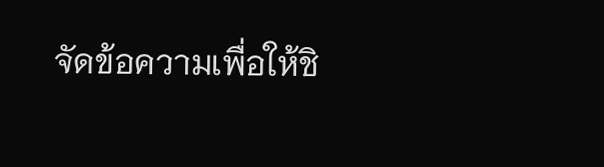จัดข้อความเพื่อให้ชิ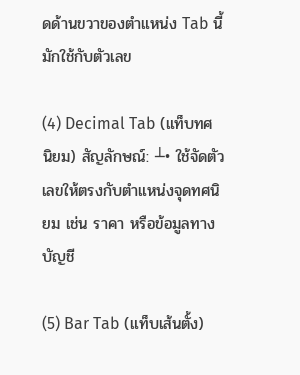ดด้านขวาของตำแหน่ง Tab นี้มักใช้กับตัวเลข

(4) Decimal Tab (แท็บทศนิยม) สัญลักษณ์: ┴• ใช้จัดตัวเลขให้ตรงกับตำแหน่งจุดทศนิยม เช่น ราคา หรือข้อมูลทางบัญชี

(5) Bar Tab (แท็บเส้นตั้ง)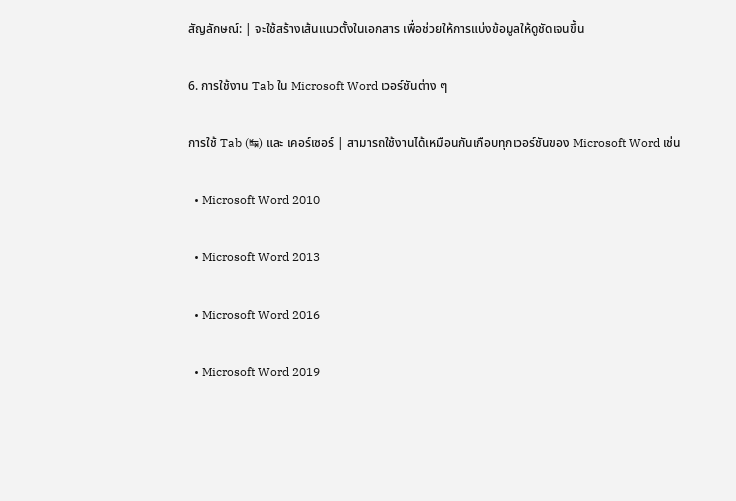สัญลักษณ์: | จะใช้สร้างเส้นแนวตั้งในเอกสาร เพื่อช่วยให้การแบ่งข้อมูลให้ดูชัดเจนขึ้น

6. การใช้งาน Tab ใน Microsoft Word เวอร์ชันต่าง ๆ

การใช้ Tab (↹) และ เคอร์เซอร์ | สามารถใช้งานได้เหมือนกันเกือบทุกเวอร์ชันของ Microsoft Word เช่น

  • Microsoft Word 2010

  • Microsoft Word 2013

  • Microsoft Word 2016

  • Microsoft Word 2019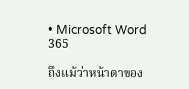• Microsoft Word 365

ถึงแม้ว่าหน้าตาของ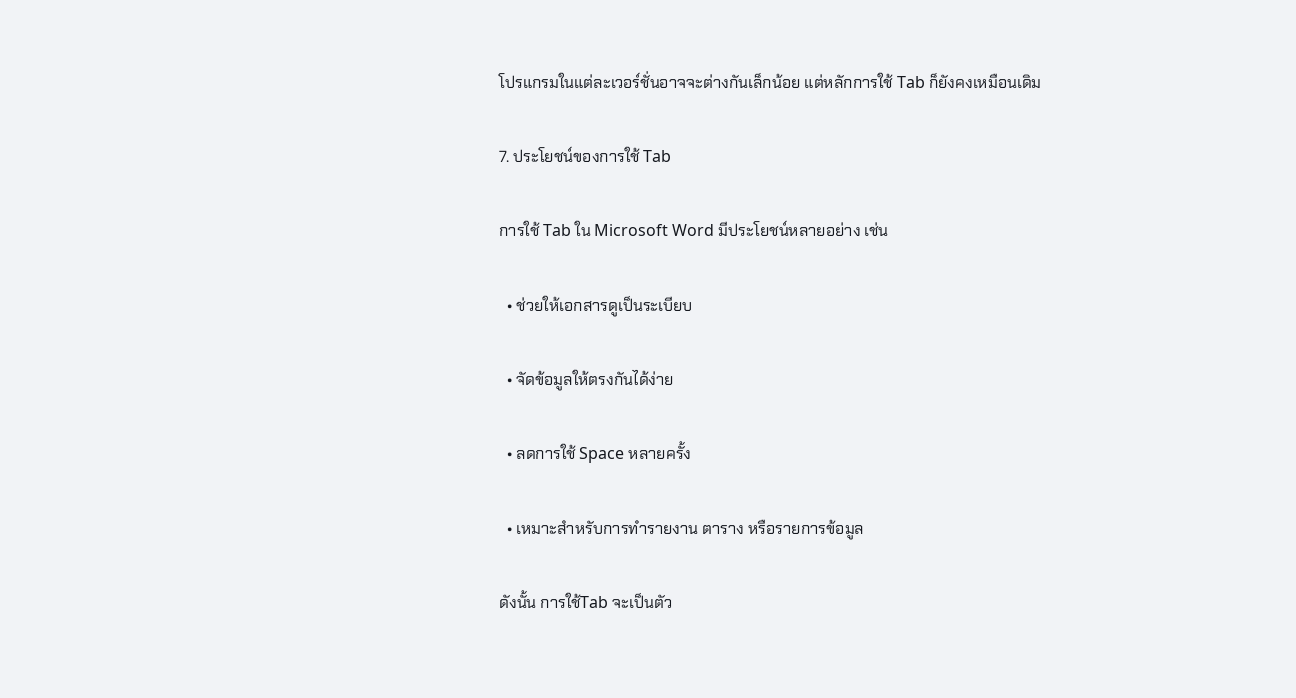โปรแกรมในแต่ละเวอร์ชั่นอาจจะต่างกันเล็กน้อย แต่หลักการใช้ Tab ก็ยังคงเหมือนเดิม

7. ประโยชน์ของการใช้ Tab

การใช้ Tab ใน Microsoft Word มีประโยชน์หลายอย่าง เช่น

  • ช่วยให้เอกสารดูเป็นระเบียบ

  • จัดข้อมูลให้ตรงกันได้ง่าย

  • ลดการใช้ Space หลายครั้ง

  • เหมาะสำหรับการทำรายงาน ตาราง หรือรายการข้อมูล

ดังนั้น การใช้Tab จะเป็นตัว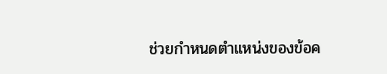ช่วยกำหนดตำแหน่งของข้อค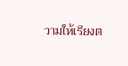วามให้เรียงต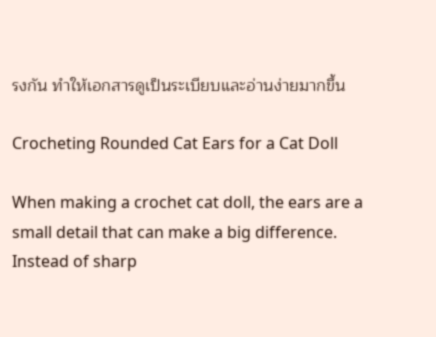รงกัน ทำให้เอกสารดูเป็นระเบียบและอ่านง่ายมากขึ้น

Crocheting Rounded Cat Ears for a Cat Doll

When making a crochet cat doll, the ears are a small detail that can make a big difference. Instead of sharp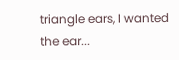triangle ears, I wanted the ear...